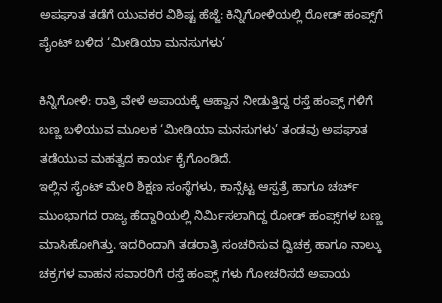ಅಪಘಾತ ತಡೆಗೆ ಯುವಕರ ವಿಶಿಷ್ಟ ಹೆಜ್ಜೆ: ಕಿನ್ನಿಗೋಳಿಯಲ್ಲಿ ರೋಡ್ ಹಂಪ್ಸ್‌ಗೆ ಪೈಂಟ್ ಬಳಿದ ‘ಮೀಡಿಯಾ ಮನಸುಗಳು’

ಕಿನ್ನಿಗೋಳಿ: ರಾತ್ರಿ ವೇಳೆ ಅಪಾಯಕ್ಕೆ ಆಹ್ವಾನ ನೀಡುತ್ತಿದ್ದ ರಸ್ತೆ ಹಂಪ್ಸ್ ಗಳಿಗೆ ಬಣ್ಣ ಬಳಿಯುವ ಮೂಲಕ ‘ಮೀಡಿಯಾ ಮನಸುಗಳು’ ತಂಡವು ಅಪಘಾತ ತಡೆಯುವ ಮಹತ್ವದ ಕಾರ್ಯ ಕೈಗೊಂಡಿದೆ.
ಇಲ್ಲಿನ ಸೈಂಟ್ ಮೇರಿ ಶಿಕ್ಷಣ ಸಂಸ್ಥೆಗಳು, ಕಾನ್ಸೆಟ್ಟ ಆಸ್ಪತ್ರೆ ಹಾಗೂ ಚರ್ಚ್‌ ಮುಂಭಾಗದ ರಾಜ್ಯ ಹೆದ್ದಾರಿಯಲ್ಲಿ ನಿರ್ಮಿಸಲಾಗಿದ್ದ ರೋಡ್ ಹಂಪ್ಸ್‌ಗಳ ಬಣ್ಣ ಮಾಸಿಹೋಗಿತ್ತು. ಇದರಿಂದಾಗಿ ತಡರಾತ್ರಿ ಸಂಚರಿಸುವ ದ್ವಿಚಕ್ರ ಹಾಗೂ ನಾಲ್ಕು ಚಕ್ರಗಳ ವಾಹನ ಸವಾರರಿಗೆ ರಸ್ತೆ ಹಂಪ್ಸ್ ಗಳು ಗೋಚರಿಸದೆ ಅಪಾಯ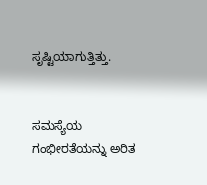ಸೃಷ್ಟಿಯಾಗುತ್ತಿತ್ತು.


ಸಮಸ್ಯೆಯ ಗಂಭೀರತೆಯನ್ನು ಅರಿತ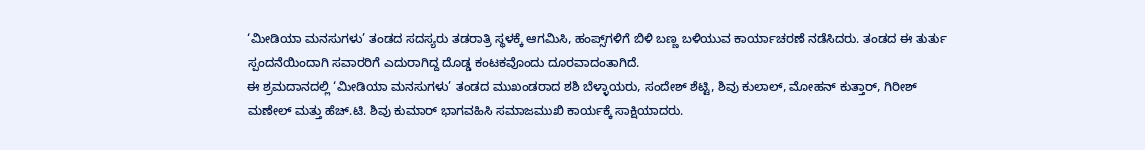‘ಮೀಡಿಯಾ ಮನಸುಗಳು’ ತಂಡದ ಸದಸ್ಯರು ತಡರಾತ್ರಿ ಸ್ಥಳಕ್ಕೆ ಆಗಮಿಸಿ, ಹಂಪ್ಸ್‌ಗಳಿಗೆ ಬಿಳಿ ಬಣ್ಣ ಬಳಿಯುವ ಕಾರ್ಯಾಚರಣೆ ನಡೆಸಿದರು. ತಂಡದ ಈ ತುರ್ತು ಸ್ಪಂದನೆಯಿಂದಾಗಿ ಸವಾರರಿಗೆ ಎದುರಾಗಿದ್ದ ದೊಡ್ಡ ಕಂಟಕವೊಂದು ದೂರವಾದಂತಾಗಿದೆ.
ಈ ಶ್ರಮದಾನದಲ್ಲಿ ‘ಮೀಡಿಯಾ ಮನಸುಗಳು’ ತಂಡದ ಮುಖಂಡರಾದ ಶಶಿ ಬೆಳ್ಳಾಯರು, ಸಂದೇಶ್ ಶೆಟ್ಟಿ, ಶಿವು ಕುಲಾಲ್, ಮೋಹನ್ ಕುತ್ತಾರ್, ಗಿರೀಶ್ ಮಣೇಲ್ ಮತ್ತು ಹೆಚ್.ಟಿ. ಶಿವು ಕುಮಾರ್ ಭಾಗವಹಿಸಿ ಸಮಾಜಮುಖಿ ಕಾರ್ಯಕ್ಕೆ ಸಾಕ್ಷಿಯಾದರು.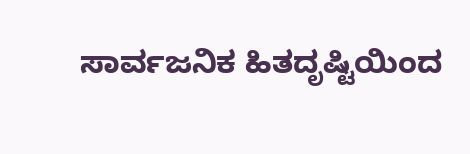ಸಾರ್ವಜನಿಕ ಹಿತದೃಷ್ಟಿಯಿಂದ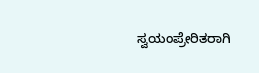ಸ್ವಯಂಪ್ರೇರಿತರಾಗಿ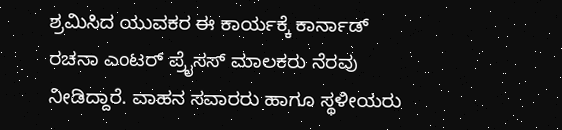ಶ್ರಮಿಸಿದ ಯುವಕರ ಈ ಕಾರ್ಯಕ್ಕೆ ಕಾರ್ನಾಡ್ ರಚನಾ ಎಂಟರ್ ಪ್ರೈಸಸ್ ಮಾಲಕರು ನೆರವು ನೀಡಿದ್ದಾರೆ. ವಾಹನ ಸವಾರರು ಹಾಗೂ ಸ್ಥಳೀಯರು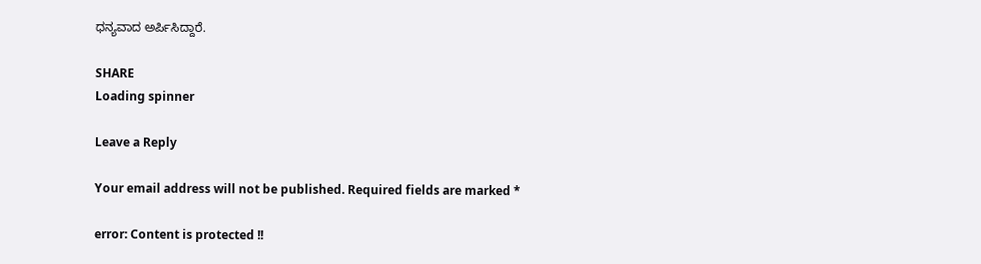ಧನ್ಯವಾದ ಅರ್ಪಿಸಿದ್ದಾರೆ.

SHARE
Loading spinner

Leave a Reply

Your email address will not be published. Required fields are marked *

error: Content is protected !!